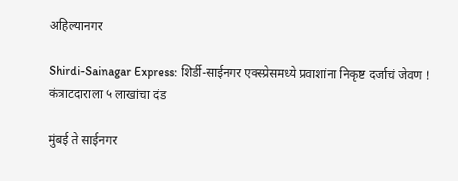अहिल्यानगर

Shirdi-Sainagar Express: शिर्डी-साईनगर एक्स्प्रेसमध्ये प्रवाशांना निकृष्ट दर्जाचं जेवण ! कंत्राटदाराला ५ लाखांचा दंड

मुंबई ते साईनगर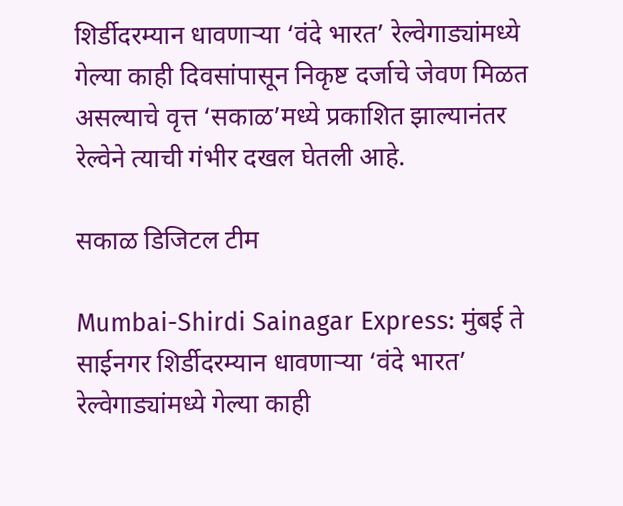शिर्डीदरम्यान धावणाऱ्या ‘वंदे भारत’ रेल्वेगाड्यांमध्ये गेल्या काही दिवसांपासून निकृष्ट दर्जाचे जेवण मिळत असल्याचे वृत्त ‘सकाळ’मध्ये प्रकाशित झाल्यानंतर रेल्वेने त्याची गंभीर दखल घेतली आहे.

सकाळ डिजिटल टीम

Mumbai-Shirdi Sainagar Express: मुंबई ते साईनगर शिर्डीदरम्यान धावणाऱ्या ‘वंदे भारत’ रेल्वेगाड्यांमध्ये गेल्या काही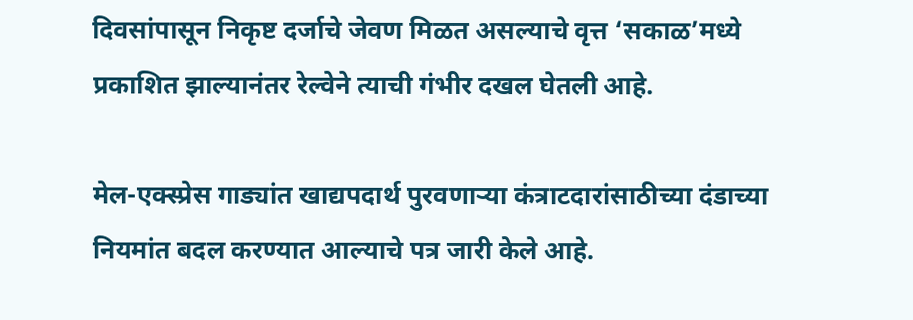दिवसांपासून निकृष्ट दर्जाचे जेवण मिळत असल्याचे वृत्त ‘सकाळ’मध्ये प्रकाशित झाल्यानंतर रेल्वेने त्याची गंभीर दखल घेतली आहे.

मेल-एक्स्प्रेस गाड्यांत खाद्यपदार्थ पुरवणाऱ्या कंत्राटदारांसाठीच्या दंडाच्या नियमांत बदल करण्यात आल्याचे पत्र जारी केले आहे.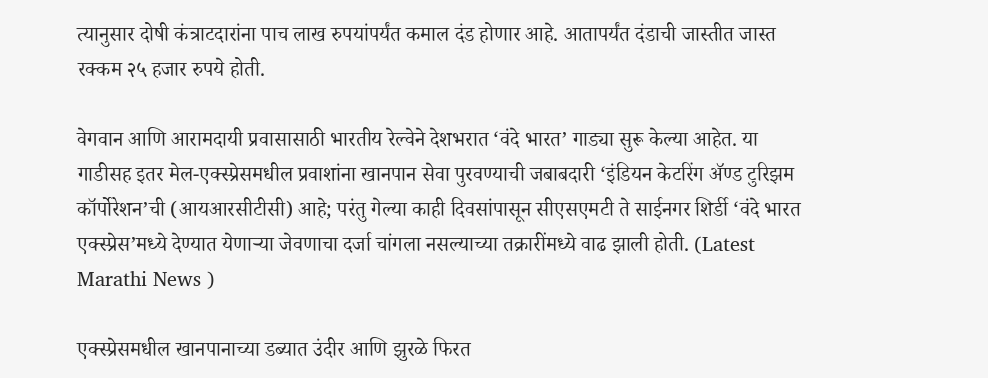त्यानुसार दोषी कंत्राटदारांना पाच लाख रुपयांपर्यंत कमाल दंड होणार आहे. आतापर्यंत दंडाची जास्तीत जास्त रक्कम २५ हजार रुपये होती.

वेगवान आणि आरामदायी प्रवासासाठी भारतीय रेल्वेने देशभरात ‘वंदे भारत’ गाड्या सुरू केल्या आहेत. या गाडीसह इतर मेल-एक्स्प्रेसमधील प्रवाशांना खानपान सेवा पुरवण्याची जबाबदारी ‘इंडियन केटरिंग ॲण्ड टुरिझम कॉर्पोरेशन’ची (आयआरसीटीसी) आहे; परंतु गेल्या काही दिवसांपासून सीएसएमटी ते साईनगर शिर्डी ‘वंदे भारत एक्स्प्रेस’मध्ये देण्यात येणाऱ्या जेवणाचा दर्जा चांगला नसल्याच्या तक्रारींमध्ये वाढ झाली होती. (Latest Marathi News )

एक्स्प्रेसमधील खानपानाच्या डब्यात उंदीर आणि झुरळे फिरत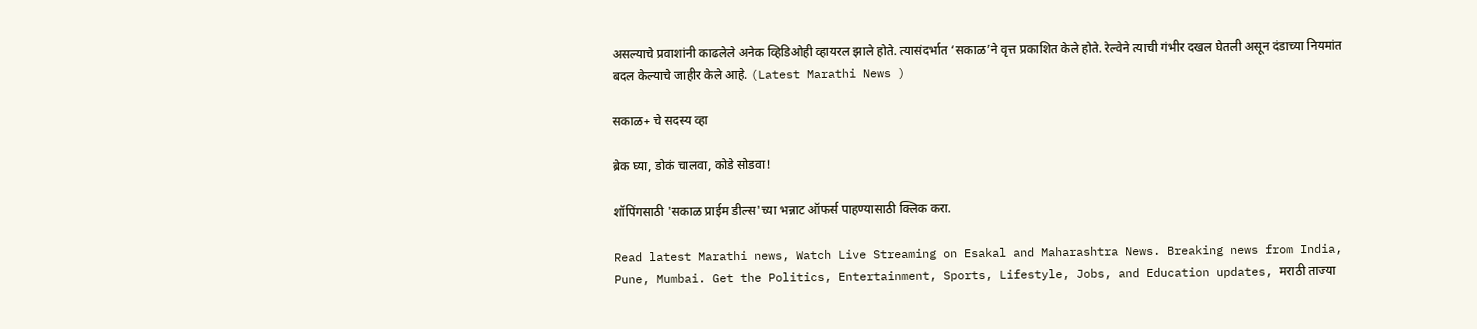असल्याचे प्रवाशांनी काढलेले अनेक व्हिडिओही व्हायरल झाले होते. त्यासंदर्भात ‘सकाळ’ने वृत्त प्रकाशित केले होते. रेल्वेने त्याची गंभीर दखल घेतली असून दंडाच्या नियमांत बदल केल्याचे जाहीर केले आहे. (Latest Marathi News )

सकाळ+ चे सदस्य व्हा

ब्रेक घ्या, डोकं चालवा, कोडे सोडवा!

शॉपिंगसाठी 'सकाळ प्राईम डील्स'च्या भन्नाट ऑफर्स पाहण्यासाठी क्लिक करा.

Read latest Marathi news, Watch Live Streaming on Esakal and Maharashtra News. Breaking news from India, Pune, Mumbai. Get the Politics, Entertainment, Sports, Lifestyle, Jobs, and Education updates, मराठी ताज्या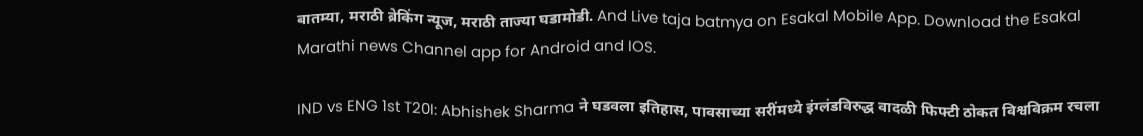बातम्या, मराठी ब्रेकिंग न्यूज, मराठी ताज्या घडामोडी. And Live taja batmya on Esakal Mobile App. Download the Esakal Marathi news Channel app for Android and IOS.

IND vs ENG 1st T20I: Abhishek Sharma ने घडवला इतिहास, पावसाच्या सरींमध्ये इंग्लंडविरुद्ध वादळी फिफ्टी ठोकत विश्वविक्रम रचला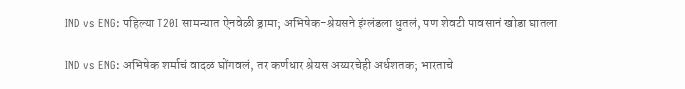IND vs ENG: पहिल्या T20I सामन्यात ऐनवेळी ड्रामा; अभिषेक-श्रेयसने इंग्लंडला धुतलं, पण शेवटी पावसानं खोडा घातला

IND vs ENG: अभिषेक शर्माचं वादळ घोंगवलं, तर कर्णधार श्रेयस अय्यरचेही अर्धशतक; भारताचे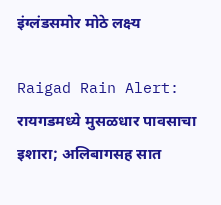इंग्लंडसमोर मोठे लक्ष्य

Raigad Rain Alert: रायगडमध्ये मुसळधार पावसाचा इशारा; अलिबागसह सात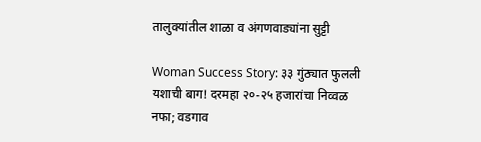तालुक्यांतील शाळा व अंगणवाड्यांना सुट्टी

Woman Success Story: ३३ गुंठ्यात फुलली यशाची बाग! दरमहा २०-२५ हजारांचा निव्वळ नफा; वडगाव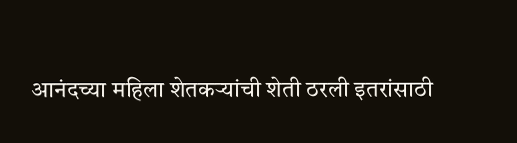आनंदच्या महिला शेतकऱ्यांची शेती ठरली इतरांसाठी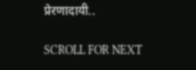प्रेरणादायी..

SCROLL FOR NEXT